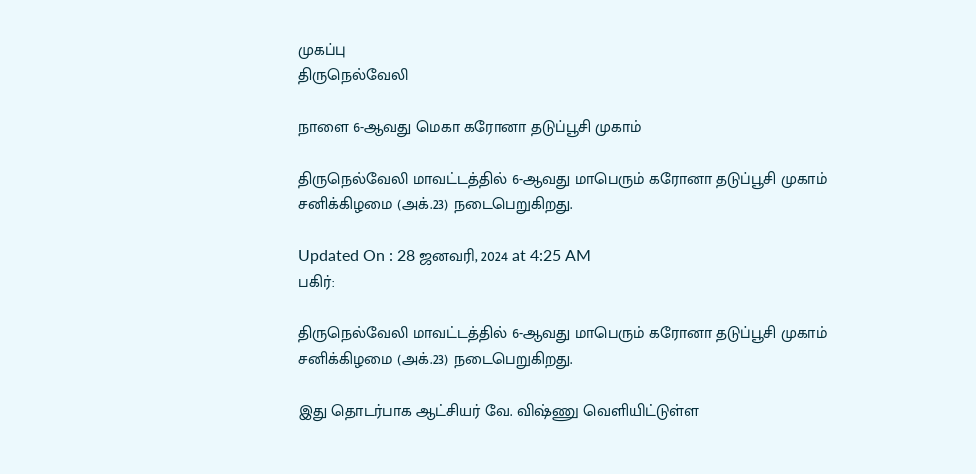முகப்பு
திருநெல்வேலி

நாளை 6-ஆவது மெகா கரோனா தடுப்பூசி முகாம்

திருநெல்வேலி மாவட்டத்தில் 6-ஆவது மாபெரும் கரோனா தடுப்பூசி முகாம் சனிக்கிழமை (அக்.23) நடைபெறுகிறது.

Updated On : 28 ஜனவரி, 2024 at 4:25 AM
பகிர்:

திருநெல்வேலி மாவட்டத்தில் 6-ஆவது மாபெரும் கரோனா தடுப்பூசி முகாம் சனிக்கிழமை (அக்.23) நடைபெறுகிறது.

இது தொடர்பாக ஆட்சியர் வே. விஷ்ணு வெளியிட்டுள்ள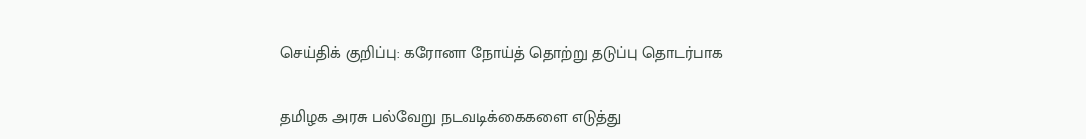செய்திக் குறிப்பு: கரோனா நோய்த் தொற்று தடுப்பு தொடர்பாக

தமிழக அரசு பல்வேறு நடவடிக்கைகளை எடுத்து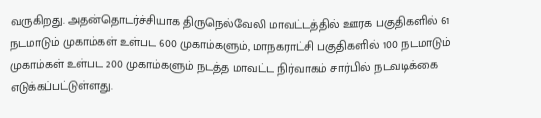வருகிறது. அதன்தொடர்ச்சியாக திருநெல்வேலி மாவட்டத்தில் ஊரக பகுதிகளில் 61 நடமாடும் முகாம்கள் உள்பட 600 முகாம்களும், மாநகராட்சி பகுதிகளில் 100 நடமாடும் முகாம்கள் உள்பட 200 முகாம்களும் நடத்த மாவட்ட நிர்வாகம் சார்பில் நடவடிக்கை எடுக்கப்பட்டுள்ளது.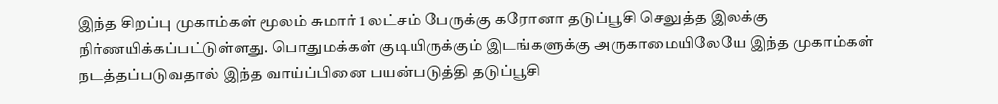இந்த சிறப்பு முகாம்கள் மூலம் சுமார் 1 லட்சம் பேருக்கு கரோனா தடுப்பூசி செலுத்த இலக்கு நிர்ணயிக்கப்பட்டுள்ளது. பொதுமக்கள் குடியிருக்கும் இடங்களுக்கு அருகாமையிலேயே இந்த முகாம்கள் நடத்தப்படுவதால் இந்த வாய்ப்பினை பயன்படுத்தி தடுப்பூசி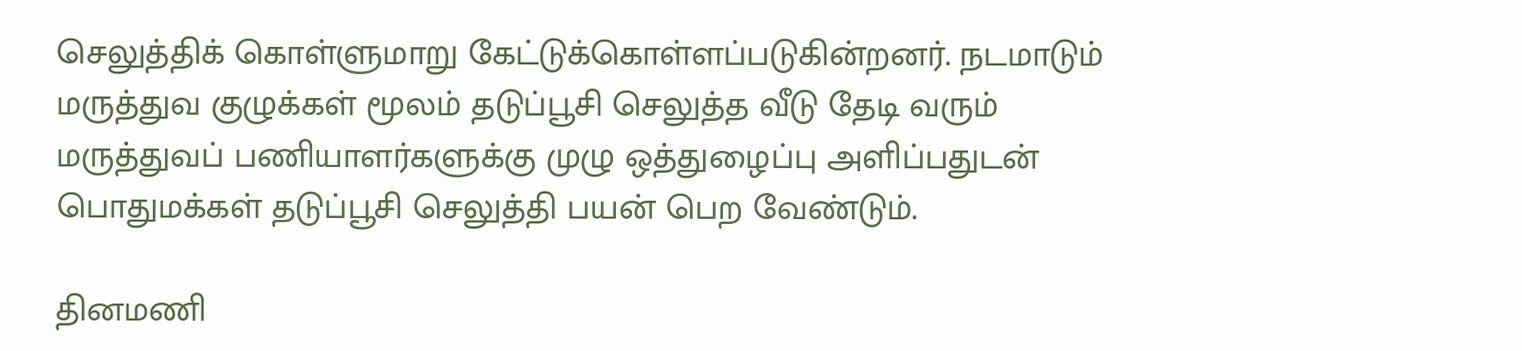செலுத்திக் கொள்ளுமாறு கேட்டுக்கொள்ளப்படுகின்றனர். நடமாடும் மருத்துவ குழுக்கள் மூலம் தடுப்பூசி செலுத்த வீடு தேடி வரும் மருத்துவப் பணியாளர்களுக்கு முழு ஒத்துழைப்பு அளிப்பதுடன் பொதுமக்கள் தடுப்பூசி செலுத்தி பயன் பெற வேண்டும்.

தினமணி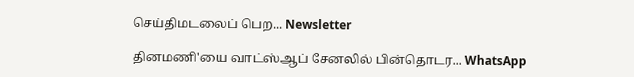செய்திமடலைப் பெற... Newsletter

தினமணி'யை வாட்ஸ்ஆப் சேனலில் பின்தொடர... WhatsApp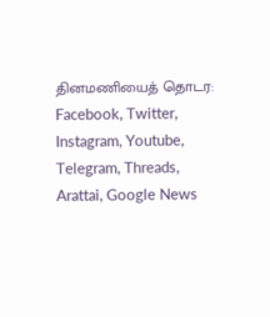தினமணியைத் தொடர: Facebook, Twitter, Instagram, Youtube, Telegram, Threads, Arattai, Google News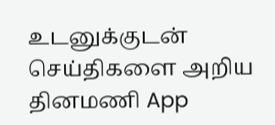உடனுக்குடன் செய்திகளை அறிய தினமணி App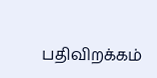பதிவிறக்கம்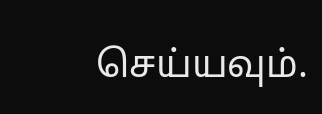செய்யவும்.